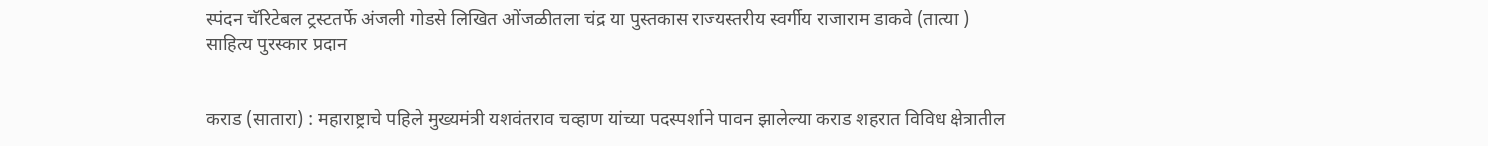स्पंदन चॅरिटेबल ट्रस्टतर्फे अंजली गोडसे लिखित ओंजळीतला चंद्र या पुस्तकास राज्यस्तरीय स्वर्गीय राजाराम डाकवे (तात्या ) साहित्य पुरस्कार प्रदान


कराड (सातारा) : महाराष्ट्राचे पहिले मुख्यमंत्री यशवंतराव चव्हाण यांच्या पदस्पर्शाने पावन झालेल्या कराड शहरात विविध क्षेत्रातील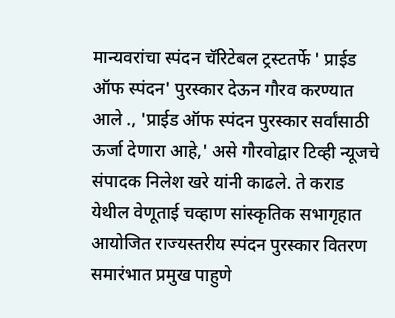मान्यवरांचा स्पंदन चॅरिटेबल ट्रस्टतर्फे ' प्राईड ऑफ स्पंदन' पुरस्कार देऊन गौरव करण्यात आले ., 'प्राईड ऑफ स्पंदन पुरस्कार सर्वांसाठी ऊर्जा देणारा आहे,' असे गौरवोद्वार टिव्ही न्यूजचे संपादक निलेश खरे यांनी काढले. ते कराड येथील वेणूताई चव्हाण सांस्कृतिक सभागृहात आयोजित राज्यस्तरीय स्पंदन पुरस्कार वितरण समारंभात प्रमुख पाहुणे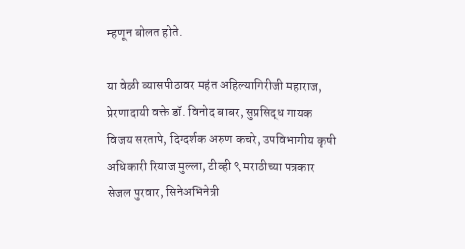म्हणून बोलत होते.

या वेळी व्यासपीठावर महंत अहिल्यागिरीजी महाराज, प्रेरणादायी वक्ते डॉ. विनोद बाबर, सुप्रसिद्ध गायक विजय सरतापे, दिग्दर्शक अरुण कचरे, उपविभागीय कृषी अधिकारी रियाज मुल्ला, टीव्ही ९ मराठीच्या पत्रकार सेजल पुरवार, सिनेअभिनेत्री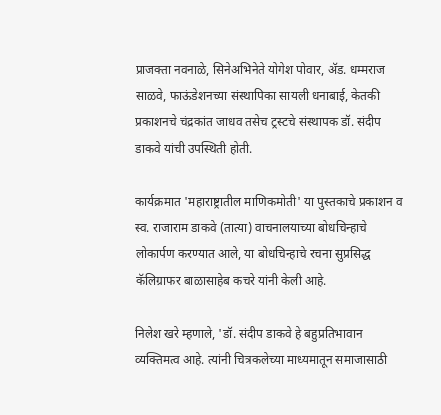प्राजक्ता नवनाळे, सिनेअभिनेते योगेश पोवार, ॲड. धम्मराज साळवे, फाऊंडेशनच्या संस्थापिका सायली धनाबाई, केतकी प्रकाशनचे चंद्रकांत जाधव तसेच ट्रस्टचे संस्थापक डॉ. संदीप डाकवे यांची उपस्थिती होती.

कार्यक्रमात 'महाराष्ट्रातील माणिकमोती' या पुस्तकाचे प्रकाशन व स्व. राजाराम डाकवे (तात्या) वाचनालयाच्या बोधचिन्हाचे लोकार्पण करण्यात आले, या बोधचिन्हाचे रचना सुप्रसिद्ध कॅलिग्राफर बाळासाहेब कचरे यांनी केली आहे.

निलेश खरे म्हणाले, 'डॉ. संदीप डाकवे हे बहुप्रतिभावान व्यक्तिमत्व आहे. त्यांनी चित्रकलेच्या माध्यमातून समाजासाठी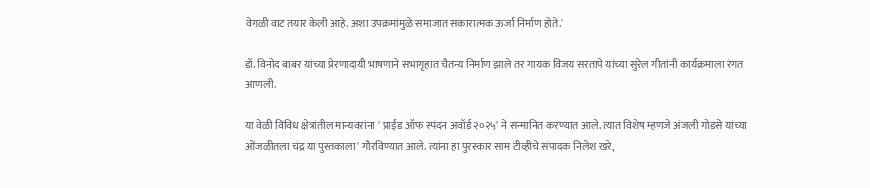वेगळी वाट तयार केली आहे. अशा उपक्रमांमुळे समाजात सकारात्मक ऊर्जा निर्माण होते.'

डॉ. विनोद बाबर यांच्या प्रेरणादायी भाषणाने सभागृहात चैतन्य निर्माण झाले तर गायक विजय सरतापे यांच्या सुरेल गीतांनी कार्यक्रमाला रंगत आणली.

या वेळी विविध क्षेत्रांतील मान्यवरांना ' प्राईंड ऑफ स्पंदन अवॉर्ड २०२५' ने सन्मानित करण्यात आले. त्यात विशेष म्हणजे अंजली गोडसे यांच्या ओंजळीतला चंद्र या पुस्तकाला' गौरविण्यात आले. त्यांना हा पुरस्कार साम टीव्हीचे संपादक निलेश खरे,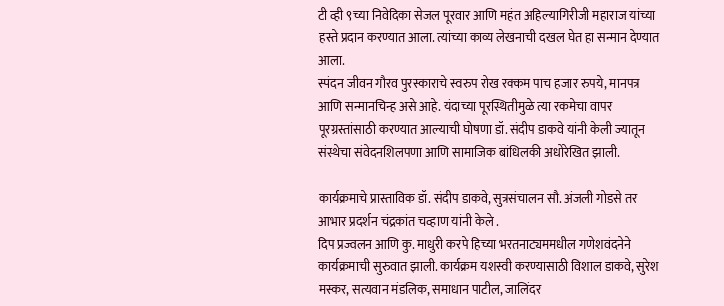टी व्ही ९च्या निवेदिका सेजल पूरवार आणि महंत अहिल्यागिरीजी महाराज यांच्या हस्ते प्रदान करण्यात आला. त्यांच्या काव्य लेखनाची दखल घेत हा सन्मान देण्यात आला.
स्पंदन जीवन गौरव पुरस्काराचे स्वरुप रोख रक्कम पाच हजार रुपये, मानपत्र आणि सन्मानचिन्ह असे आहे. यंदाच्या पूरस्थितीमुळे त्या रकमेचा वापर पूरग्रस्तांसाठी करण्यात आल्याची घोषणा डॉ. संदीप डाकवे यांनी केली ज्यातून संस्थेचा संवेदनशिलपणा आणि सामाजिक बांधिलकी अधोरेखित झाली.

कार्यक्रमाचे प्रास्ताविक डॉ. संदीप डाकवे, सुत्रसंचालन सौ. अंजली गोडसे तर आभार प्रदर्शन चंद्रकांत चव्हाण यांनी केले .
दिप प्रज्वलन आणि कु. माधुरी करपे हिच्या भरतनाट्यममधील गणेशवंदनेने कार्यक्रमाची सुरुवात झाली. कार्यक्रम यशस्वी करण्यासाठी विशाल डाकवे, सुरेश मस्कर, सत्यवान मंडलिक, समाधान पाटील, जालिंदर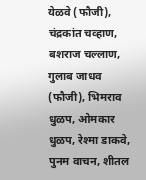येळवे (फौजी), चंद्रकांत चव्हाण, बशराज चल्लाण, गुलाब जाधव (फौजी), भिमराव धुळप, ओमकार धुळप, रेश्मा डाकवे, पुनम वाचन, शीतल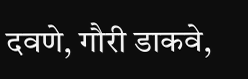दवणे, गौरी डाकवे,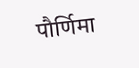पौर्णिमा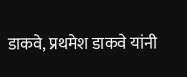डाकवे, प्रथमेश डाकवे यांनी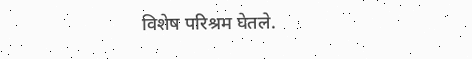विशेष परिश्रम घेतले.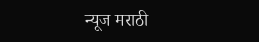न्यूज मराठी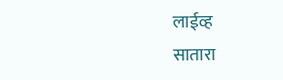लाईव्ह
सातारा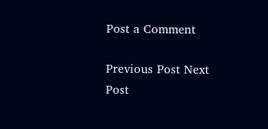Post a Comment

Previous Post Next Post